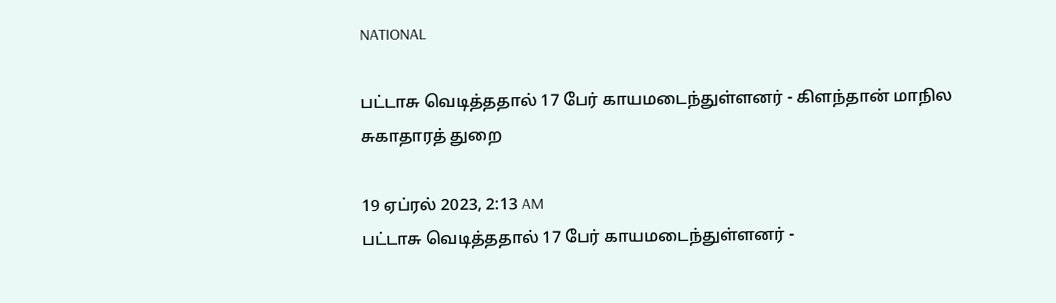NATIONAL

பட்டாசு வெடித்ததால் 17 பேர் காயமடைந்துள்ளனர் - கிளந்தான் மாநில சுகாதாரத் துறை

19 ஏப்ரல் 2023, 2:13 AM
பட்டாசு வெடித்ததால் 17 பேர் காயமடைந்துள்ளனர் -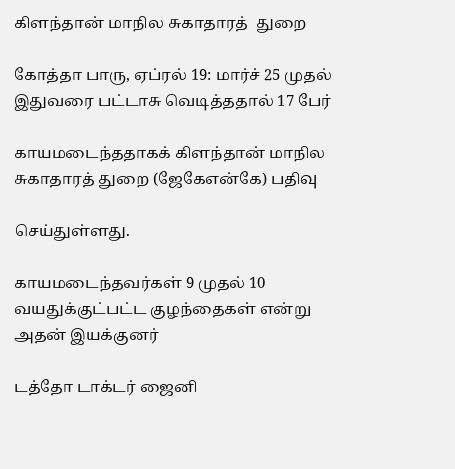கிளந்தான் மாநில சுகாதாரத்  துறை

கோத்தா பாரு, ஏப்ரல் 19: மார்ச் 25 முதல் இதுவரை பட்டாசு வெடித்ததால் 17 பேர்

காயமடைந்ததாகக் கிளந்தான் மாநில சுகாதாரத் துறை (ஜேகேஎன்கே) பதிவு

செய்துள்ளது.

காயமடைந்தவர்கள் 9 முதல் 10 வயதுக்குட்பட்ட குழந்தைகள் என்று அதன் இயக்குனர்

டத்தோ டாக்டர் ஜைனி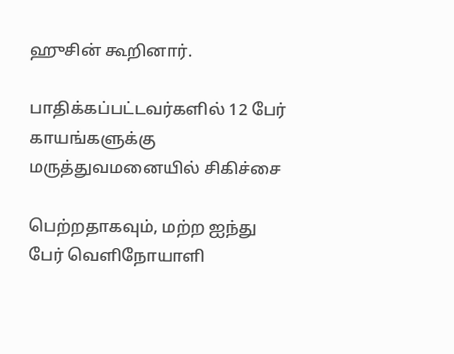ஹுசின் கூறினார்.

பாதிக்கப்பட்டவர்களில் 12 பேர் காயங்களுக்கு மருத்துவமனையில் சிகிச்சை

பெற்றதாகவும், மற்ற ஐந்து பேர் வெளிநோயாளி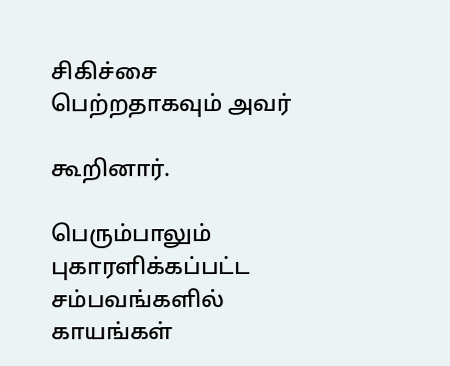சிகிச்சை பெற்றதாகவும் அவர்

கூறினார்.

பெரும்பாலும் புகாரளிக்கப்பட்ட சம்பவங்களில் காயங்கள்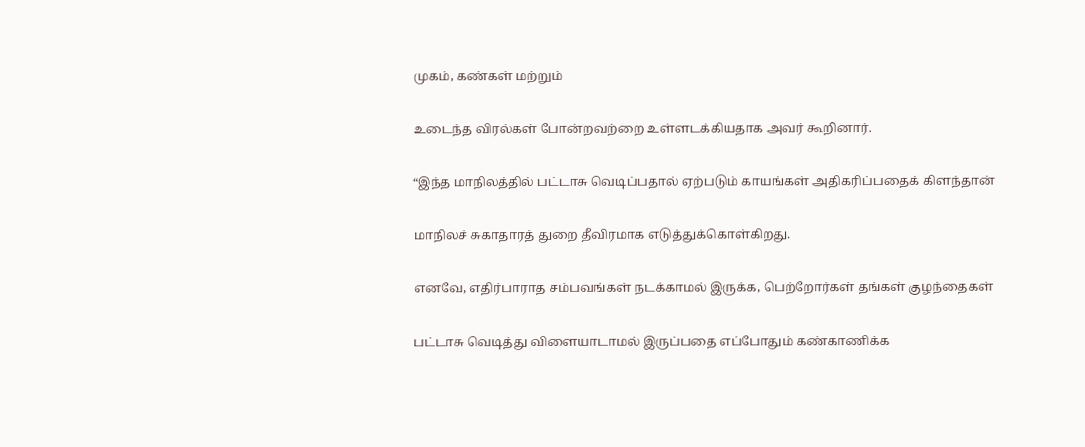முகம், கண்கள் மற்றும்

உடைந்த விரல்கள் போன்றவற்றை உள்ளடக்கியதாக அவர் கூறினார்.

“இந்த மாநிலத்தில் பட்டாசு வெடிப்பதால் ஏற்படும் காயங்கள் அதிகரிப்பதைக் கிளந்தான்

மாநிலச் சுகாதாரத் துறை தீவிரமாக எடுத்துக்கொள்கிறது.

எனவே, எதிர்பாராத சம்பவங்கள் நடக்காமல் இருக்க, பெற்றோர்கள் தங்கள் குழந்தைகள்

பட்டாசு வெடித்து விளையாடாமல் இருப்பதை எப்போதும் கண்காணிக்க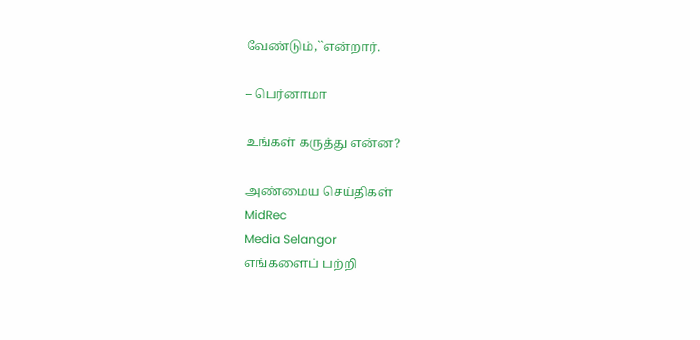வேண்டும்,``என்றார்.

– பெர்னாமா

உங்கள் கருத்து என்ன?

அண்மைய செய்திகள்
MidRec
Media Selangor
எங்களைப் பற்றி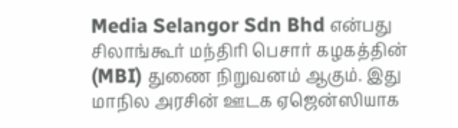Media Selangor Sdn Bhd என்பது சிலாங்கூர் மந்திரி பெசார் கழகத்தின் (MBI) துணை நிறுவனம் ஆகும். இது மாநில அரசின் ஊடக ஏஜென்ஸியாக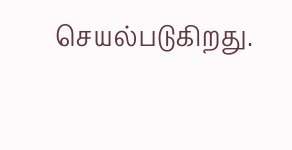செயல்படுகிறது.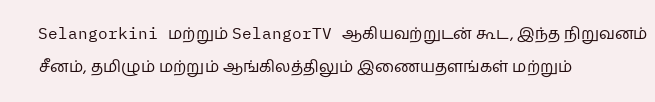Selangorkini மற்றும் SelangorTV ஆகியவற்றுடன் கூட, இந்த நிறுவனம் சீனம், தமிழும் மற்றும் ஆங்கிலத்திலும் இணையதளங்கள் மற்றும்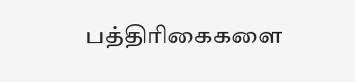பத்திரிகைகளை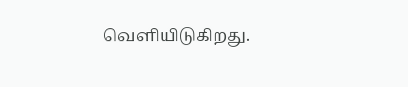வெளியிடுகிறது.